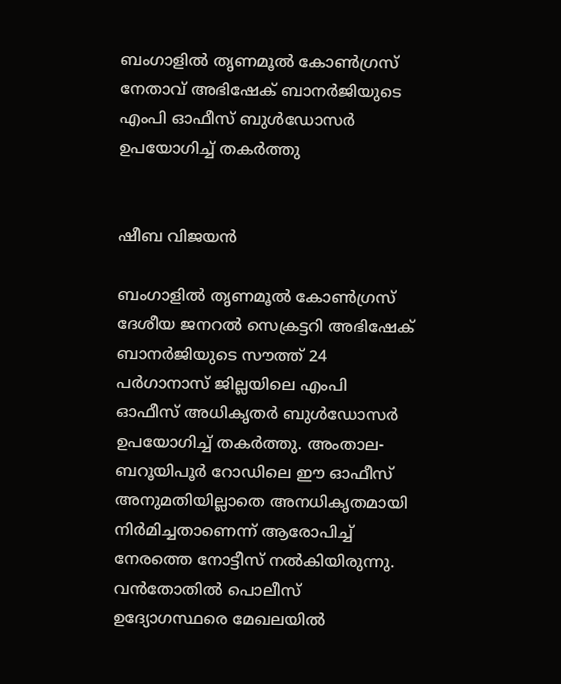ബംഗാളിൽ തൃണമൂൽ കോൺഗ്രസ് നേതാവ് അഭിഷേക് ബാനർജിയുടെ എംപി ഓഫീസ് ബുൾഡോസർ ഉപയോഗിച്ച് തകർത്തു


ഷീബ വിജയൻ

ബംഗാളില്‍ തൃണമൂൽ കോൺഗ്രസ് ദേശീയ ജനറൽ സെക്രട്ടറി അഭിഷേക് ബാനർജിയുടെ സൗത്ത് 24 പർഗാനാസ് ജില്ലയിലെ എംപി ഓഫീസ് അധികൃതർ ബുൾഡോസർ ഉപയോഗിച്ച് തകർത്തു. അംതാല-ബറൂയിപൂർ റോഡിലെ ഈ ഓഫീസ് അനുമതിയില്ലാതെ അനധികൃതമായി നിർമിച്ചതാണെന്ന് ആരോപിച്ച് നേരത്തെ നോട്ടീസ് നൽകിയിരുന്നു. വൻതോതിൽ പൊലീസ് ഉദ്യോഗസ്ഥരെ മേഖലയിൽ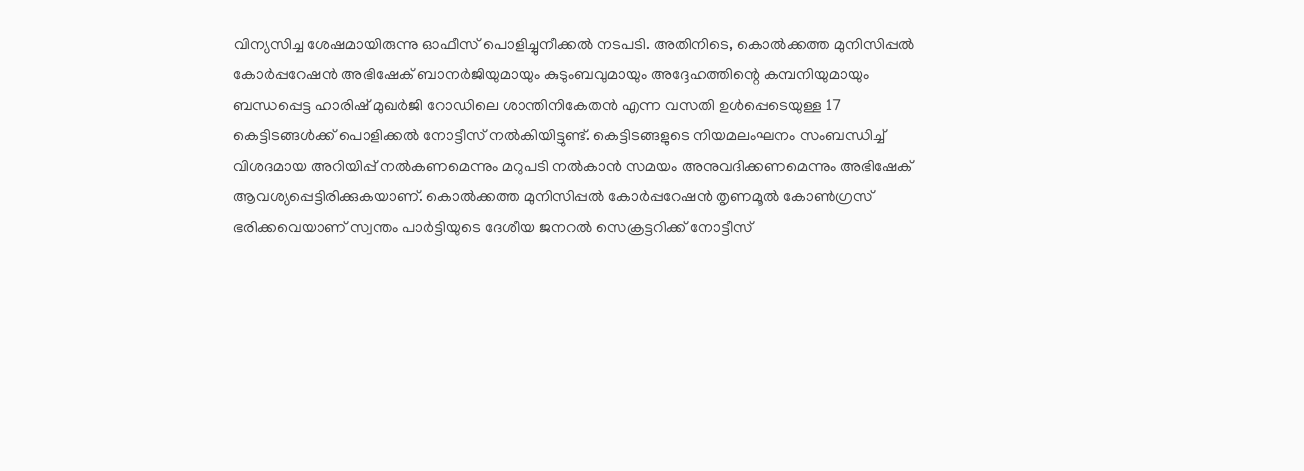വിന്യസിച്ച ശേഷമായിരുന്നു ഓഫീസ് പൊളിച്ചുനീക്കൽ നടപടി. അതിനിടെ, കൊൽക്കത്ത മുനിസിപ്പൽ കോർപ്പറേഷൻ അഭിഷേക് ബാനർജിയുമായും കുടുംബവുമായും അദ്ദേഹത്തിന്റെ കമ്പനിയുമായും ബന്ധപ്പെട്ട ഹാരിഷ് മുഖർജി റോഡിലെ ശാന്തിനികേതൻ എന്ന വസതി ഉൾപ്പെടെയുള്ള 17 കെട്ടിടങ്ങൾക്ക് പൊളിക്കൽ നോട്ടീസ് നൽകിയിട്ടുണ്ട്. കെട്ടിടങ്ങളുടെ നിയമലംഘനം സംബന്ധിച്ച് വിശദമായ അറിയിപ്പ് നൽകണമെന്നും മറുപടി നൽകാൻ സമയം അനുവദിക്കണമെന്നും അഭിഷേക് ആവശ്യപ്പെട്ടിരിക്കുകയാണ്. കൊൽക്കത്ത മുനിസിപ്പൽ കോർപ്പറേഷൻ തൃണമൂൽ കോൺഗ്രസ് ഭരിക്കവെയാണ് സ്വന്തം പാർട്ടിയുടെ ദേശീയ ജനറൽ സെക്രട്ടറിക്ക് നോട്ടീസ്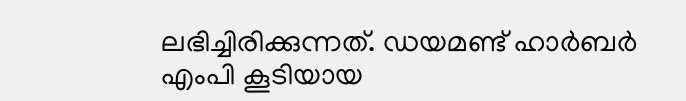ലഭിച്ചിരിക്കുന്നത്. ഡയമണ്ട് ഹാർബർ എംപി കൂടിയായ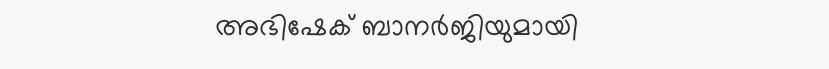അഭിഷേക് ബാനർജിയുമായി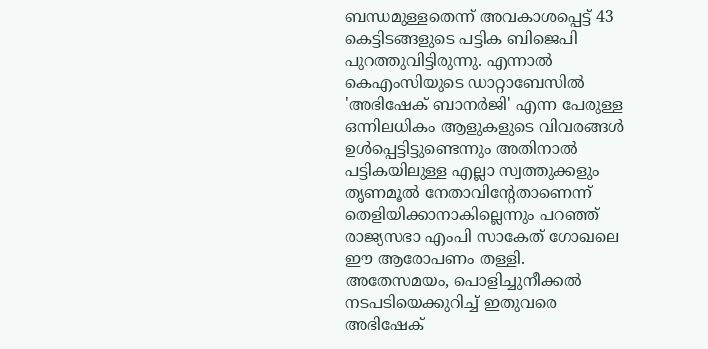ബന്ധമുള്ളതെന്ന് അവകാശപ്പെട്ട് 43 കെട്ടിടങ്ങളുടെ പട്ടിക ബിജെപി പുറത്തുവിട്ടിരുന്നു. എന്നാൽ കെഎംസിയുടെ ഡാറ്റാബേസിൽ 'അഭിഷേക് ബാനർജി' എന്ന പേരുള്ള ഒന്നിലധികം ആളുകളുടെ വിവരങ്ങൾ ഉൾപ്പെട്ടിട്ടുണ്ടെന്നും അതിനാൽ പട്ടികയിലുള്ള എല്ലാ സ്വത്തുക്കളും തൃണമൂൽ നേതാവിന്റേതാണെന്ന് തെളിയിക്കാനാകില്ലെന്നും പറഞ്ഞ് രാജ്യസഭാ എംപി സാകേത് ഗോഖലെ ഈ ആരോപണം തള്ളി. അതേസമയം, പൊളിച്ചുനീക്കൽ നടപടിയെക്കുറിച്ച് ഇതുവരെ അഭിഷേക്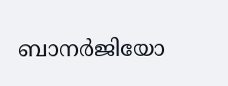ബാനർജിയോ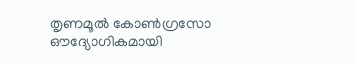തൃണമൂൽ കോൺഗ്രസോ ഔദ്യോഗികമായി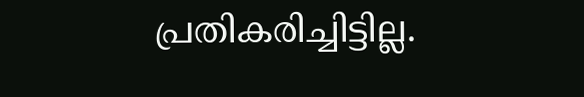പ്രതികരിച്ചിട്ടില്ല.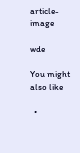article-image

wde

You might also like

  •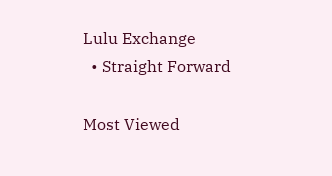Lulu Exchange
  • Straight Forward

Most Viewed